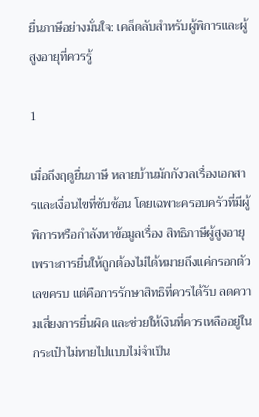ยื่นภาษีอย่างมั่นใจ: เคล็ดลับสำหรับผู้พิการและผู้สูงอายุที่ควรรู้

1

เมื่อถึงฤดูยื่นภาษี หลายบ้านมักกังวลเรื่องเอกสารและเงื่อนไขที่ซับซ้อน โดยเฉพาะครอบครัวที่มีผู้พิการหรือกำลังหาข้อมูลเรื่อง สิทธิภาษีผู้สูงอายุ เพราะการยื่นให้ถูกต้องไม่ได้หมายถึงแค่กรอกตัวเลขครบ แต่คือการรักษาสิทธิที่ควรได้รับ ลดความเสี่ยงการยื่นผิด และช่วยให้เงินที่ควรเหลืออยู่ในกระเป๋าไม่หายไปแบบไม่จำเป็น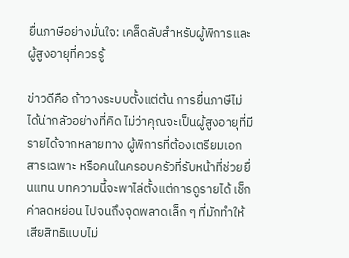ยื่นภาษีอย่างมั่นใจ: เคล็ดลับสำหรับผู้พิการและผู้สูงอายุที่ควรรู้

ข่าวดีคือ ถ้าวางระบบตั้งแต่ต้น การยื่นภาษีไม่ได้น่ากลัวอย่างที่คิด ไม่ว่าคุณจะเป็นผู้สูงอายุที่มีรายได้จากหลายทาง ผู้พิการที่ต้องเตรียมเอกสารเฉพาะ หรือคนในครอบครัวที่รับหน้าที่ช่วยยื่นแทน บทความนี้จะพาไล่ตั้งแต่การดูรายได้ เช็กค่าลดหย่อน ไปจนถึงจุดพลาดเล็ก ๆ ที่มักทำให้เสียสิทธิแบบไม่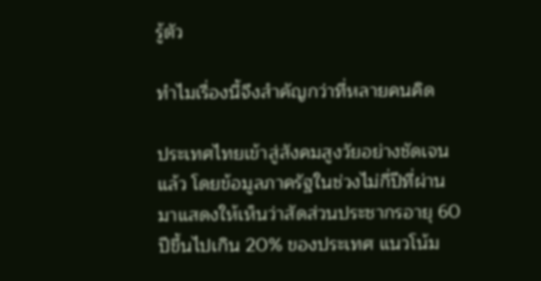รู้ตัว

ทำไมเรื่องนี้จึงสำคัญกว่าที่หลายคนคิด

ประเทศไทยเข้าสู่สังคมสูงวัยอย่างชัดเจนแล้ว โดยข้อมูลภาครัฐในช่วงไม่กี่ปีที่ผ่านมาแสดงให้เห็นว่าสัดส่วนประชากรอายุ 60 ปีขึ้นไปเกิน 20% ของประเทศ แนวโน้ม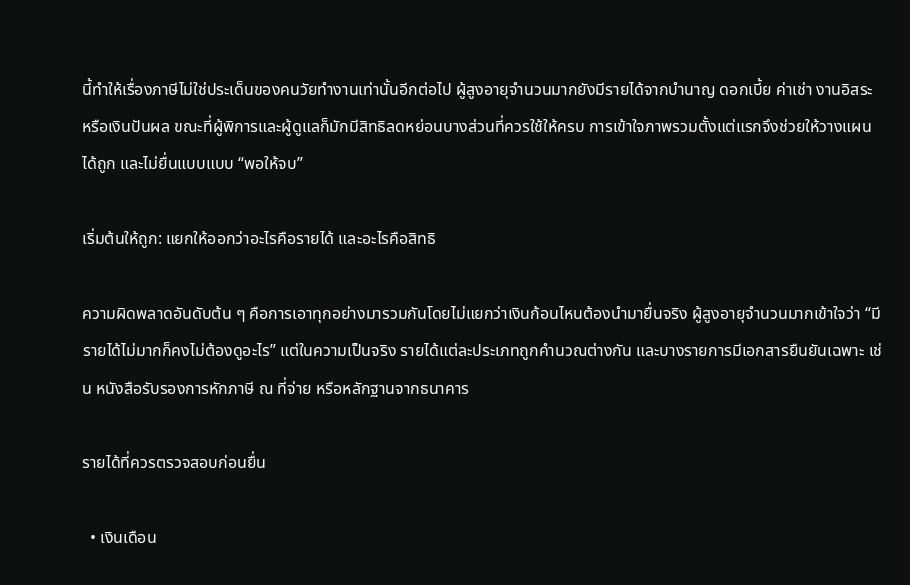นี้ทำให้เรื่องภาษีไม่ใช่ประเด็นของคนวัยทำงานเท่านั้นอีกต่อไป ผู้สูงอายุจำนวนมากยังมีรายได้จากบำนาญ ดอกเบี้ย ค่าเช่า งานอิสระ หรือเงินปันผล ขณะที่ผู้พิการและผู้ดูแลก็มักมีสิทธิลดหย่อนบางส่วนที่ควรใช้ให้ครบ การเข้าใจภาพรวมตั้งแต่แรกจึงช่วยให้วางแผนได้ถูก และไม่ยื่นแบบแบบ “พอให้จบ”

เริ่มต้นให้ถูก: แยกให้ออกว่าอะไรคือรายได้ และอะไรคือสิทธิ

ความผิดพลาดอันดับต้น ๆ คือการเอาทุกอย่างมารวมกันโดยไม่แยกว่าเงินก้อนไหนต้องนำมายื่นจริง ผู้สูงอายุจำนวนมากเข้าใจว่า “มีรายได้ไม่มากก็คงไม่ต้องดูอะไร” แต่ในความเป็นจริง รายได้แต่ละประเภทถูกคำนวณต่างกัน และบางรายการมีเอกสารยืนยันเฉพาะ เช่น หนังสือรับรองการหักภาษี ณ ที่จ่าย หรือหลักฐานจากธนาคาร

รายได้ที่ควรตรวจสอบก่อนยื่น

  • เงินเดือน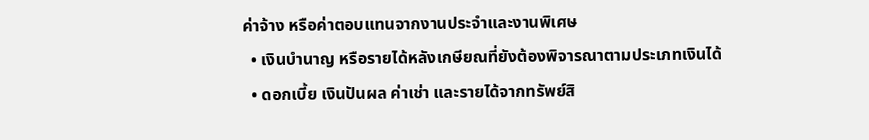ค่าจ้าง หรือค่าตอบแทนจากงานประจำและงานพิเศษ
  • เงินบำนาญ หรือรายได้หลังเกษียณที่ยังต้องพิจารณาตามประเภทเงินได้
  • ดอกเบี้ย เงินปันผล ค่าเช่า และรายได้จากทรัพย์สิ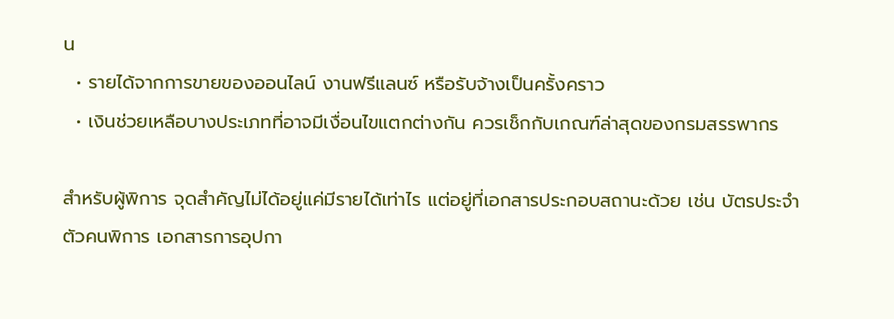น
  • รายได้จากการขายของออนไลน์ งานฟรีแลนซ์ หรือรับจ้างเป็นครั้งคราว
  • เงินช่วยเหลือบางประเภทที่อาจมีเงื่อนไขแตกต่างกัน ควรเช็กกับเกณฑ์ล่าสุดของกรมสรรพากร

สำหรับผู้พิการ จุดสำคัญไม่ได้อยู่แค่มีรายได้เท่าไร แต่อยู่ที่เอกสารประกอบสถานะด้วย เช่น บัตรประจำตัวคนพิการ เอกสารการอุปกา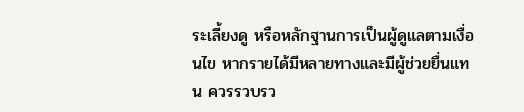ระเลี้ยงดู หรือหลักฐานการเป็นผู้ดูแลตามเงื่อนไข หากรายได้มีหลายทางและมีผู้ช่วยยื่นแทน ควรรวบรว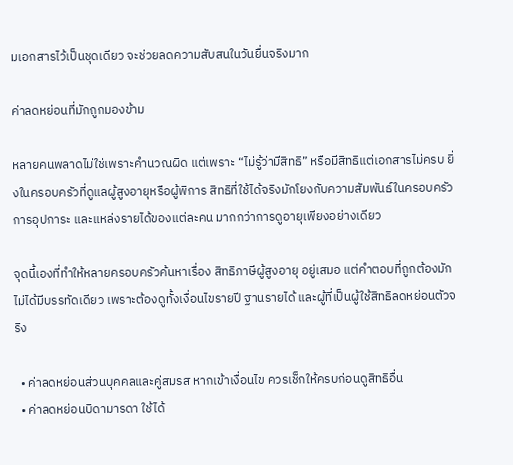มเอกสารไว้เป็นชุดเดียว จะช่วยลดความสับสนในวันยื่นจริงมาก

ค่าลดหย่อนที่มักถูกมองข้าม

หลายคนพลาดไม่ใช่เพราะคำนวณผิด แต่เพราะ “ไม่รู้ว่ามีสิทธิ” หรือมีสิทธิแต่เอกสารไม่ครบ ยิ่งในครอบครัวที่ดูแลผู้สูงอายุหรือผู้พิการ สิทธิที่ใช้ได้จริงมักโยงกับความสัมพันธ์ในครอบครัว การอุปการะ และแหล่งรายได้ของแต่ละคน มากกว่าการดูอายุเพียงอย่างเดียว

จุดนี้เองที่ทำให้หลายครอบครัวค้นหาเรื่อง สิทธิภาษีผู้สูงอายุ อยู่เสมอ แต่คำตอบที่ถูกต้องมักไม่ได้มีบรรทัดเดียว เพราะต้องดูทั้งเงื่อนไขรายปี ฐานรายได้ และผู้ที่เป็นผู้ใช้สิทธิลดหย่อนตัวจริง

  • ค่าลดหย่อนส่วนบุคคลและคู่สมรส หากเข้าเงื่อนไข ควรเช็กให้ครบก่อนดูสิทธิอื่น
  • ค่าลดหย่อนบิดามารดา ใช้ได้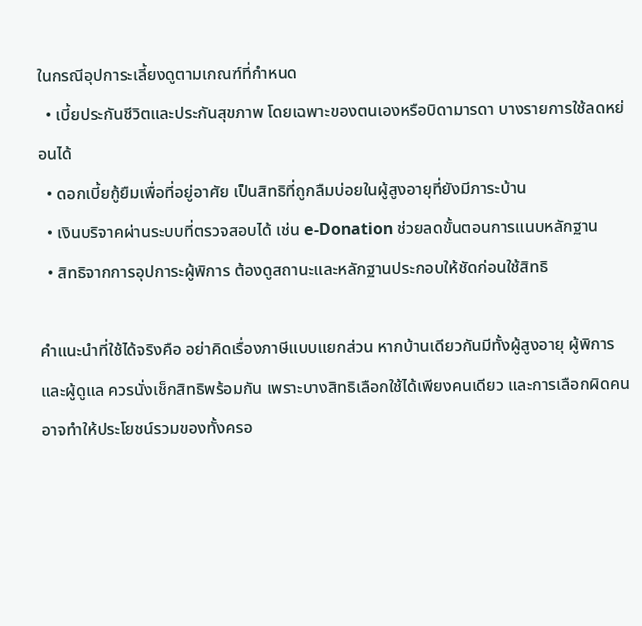ในกรณีอุปการะเลี้ยงดูตามเกณฑ์ที่กำหนด
  • เบี้ยประกันชีวิตและประกันสุขภาพ โดยเฉพาะของตนเองหรือบิดามารดา บางรายการใช้ลดหย่อนได้
  • ดอกเบี้ยกู้ยืมเพื่อที่อยู่อาศัย เป็นสิทธิที่ถูกลืมบ่อยในผู้สูงอายุที่ยังมีภาระบ้าน
  • เงินบริจาคผ่านระบบที่ตรวจสอบได้ เช่น e-Donation ช่วยลดขั้นตอนการแนบหลักฐาน
  • สิทธิจากการอุปการะผู้พิการ ต้องดูสถานะและหลักฐานประกอบให้ชัดก่อนใช้สิทธิ

คำแนะนำที่ใช้ได้จริงคือ อย่าคิดเรื่องภาษีแบบแยกส่วน หากบ้านเดียวกันมีทั้งผู้สูงอายุ ผู้พิการ และผู้ดูแล ควรนั่งเช็กสิทธิพร้อมกัน เพราะบางสิทธิเลือกใช้ได้เพียงคนเดียว และการเลือกผิดคนอาจทำให้ประโยชน์รวมของทั้งครอ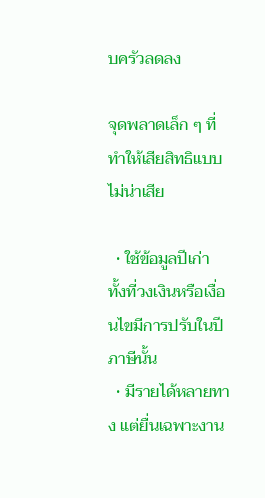บครัวลดลง

จุดพลาดเล็ก ๆ ที่ทำให้เสียสิทธิแบบไม่น่าเสีย

  • ใช้ข้อมูลปีเก่า ทั้งที่วงเงินหรือเงื่อนไขมีการปรับในปีภาษีนั้น
  • มีรายได้หลายทาง แต่ยื่นเฉพาะงาน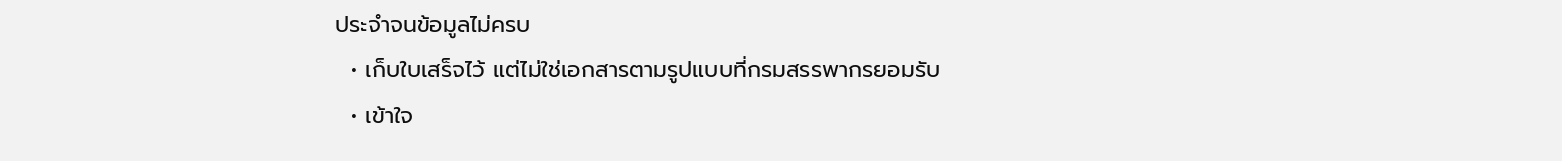ประจำจนข้อมูลไม่ครบ
  • เก็บใบเสร็จไว้ แต่ไม่ใช่เอกสารตามรูปแบบที่กรมสรรพากรยอมรับ
  • เข้าใจ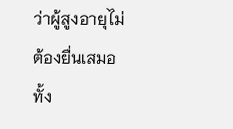ว่าผู้สูงอายุไม่ต้องยื่นเสมอ ทั้ง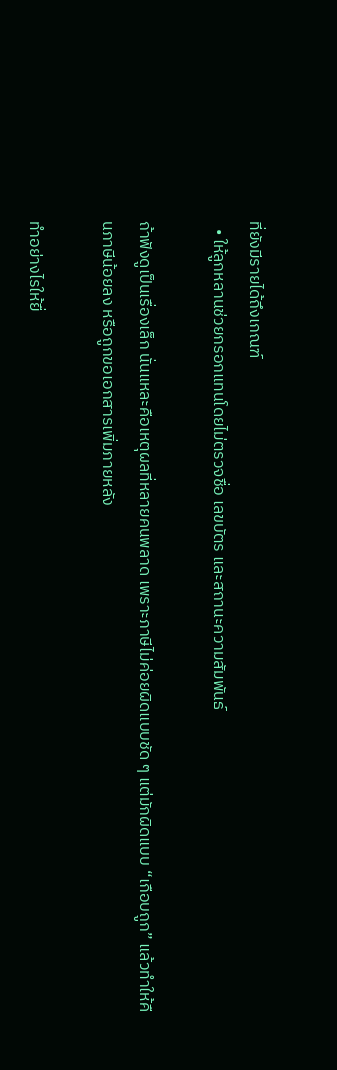ที่ยังมีรายได้ถึงเกณฑ์
  • ให้ลูกหลานช่วยกรอกแทนโดยไม่ตรวจชื่อ เลขบัตร และสถานะความสัมพันธ์

ถ้าฟังดูเป็นเรื่องเล็ก นั่นแหละคือเหตุผลที่หลายคนพลาด เพราะภาษีไม่ค่อยผิดแบบชัด ๆ แต่มักผิดแบบ “เกือบถูก” แล้วทำให้คืนภาษีน้อยลง หรือถูกขอเอกสารเพิ่มภายหลัง

ทำอย่างไรให้ยื่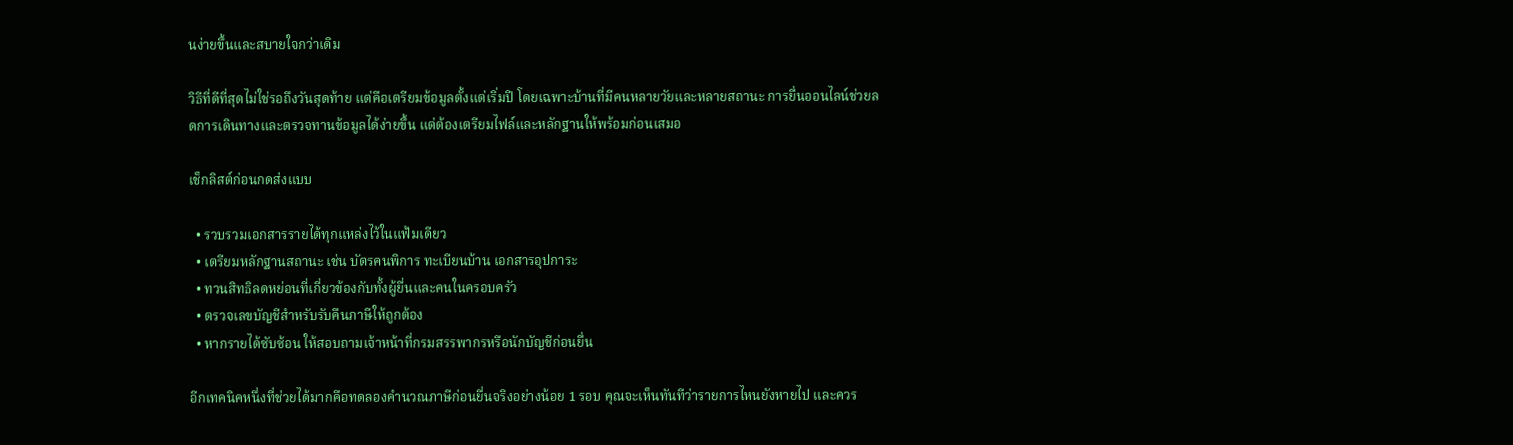นง่ายขึ้นและสบายใจกว่าเดิม

วิธีที่ดีที่สุดไม่ใช่รอถึงวันสุดท้าย แต่คือเตรียมข้อมูลตั้งแต่เริ่มปี โดยเฉพาะบ้านที่มีคนหลายวัยและหลายสถานะ การยื่นออนไลน์ช่วยลดการเดินทางและตรวจทานข้อมูลได้ง่ายขึ้น แต่ต้องเตรียมไฟล์และหลักฐานให้พร้อมก่อนเสมอ

เช็กลิสต์ก่อนกดส่งแบบ

  • รวบรวมเอกสารรายได้ทุกแหล่งไว้ในแฟ้มเดียว
  • เตรียมหลักฐานสถานะ เช่น บัตรคนพิการ ทะเบียนบ้าน เอกสารอุปการะ
  • ทวนสิทธิลดหย่อนที่เกี่ยวข้องกับทั้งผู้ยื่นและคนในครอบครัว
  • ตรวจเลขบัญชีสำหรับรับคืนภาษีให้ถูกต้อง
  • หากรายได้ซับซ้อน ให้สอบถามเจ้าหน้าที่กรมสรรพากรหรือนักบัญชีก่อนยื่น

อีกเทคนิคหนึ่งที่ช่วยได้มากคือทดลองคำนวณภาษีก่อนยื่นจริงอย่างน้อย 1 รอบ คุณจะเห็นทันทีว่ารายการไหนยังหายไป และควร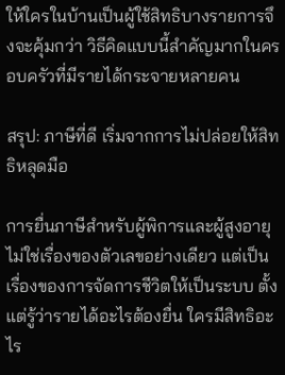ให้ใครในบ้านเป็นผู้ใช้สิทธิบางรายการจึงจะคุ้มกว่า วิธีคิดแบบนี้สำคัญมากในครอบครัวที่มีรายได้กระจายหลายคน

สรุป: ภาษีที่ดี เริ่มจากการไม่ปล่อยให้สิทธิหลุดมือ

การยื่นภาษีสำหรับผู้พิการและผู้สูงอายุไม่ใช่เรื่องของตัวเลขอย่างเดียว แต่เป็นเรื่องของการจัดการชีวิตให้เป็นระบบ ตั้งแต่รู้ว่ารายได้อะไรต้องยื่น ใครมีสิทธิอะไร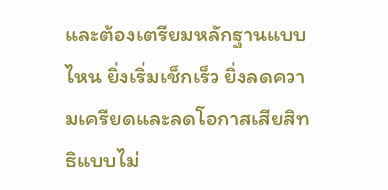และต้องเตรียมหลักฐานแบบไหน ยิ่งเริ่มเช็กเร็ว ยิ่งลดความเครียดและลดโอกาสเสียสิทธิแบบไม่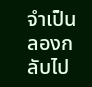จำเป็น ลองกลับไป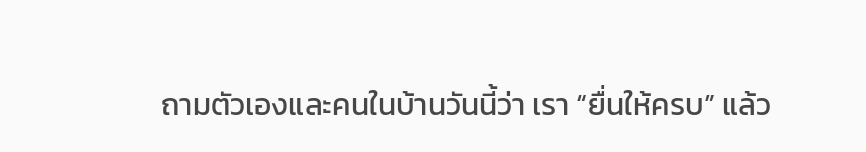ถามตัวเองและคนในบ้านวันนี้ว่า เรา “ยื่นให้ครบ” แล้ว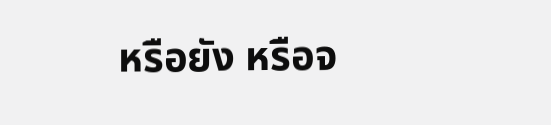หรือยัง หรือจ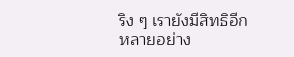ริง ๆ เรายังมีสิทธิอีกหลายอย่าง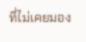ที่ไม่เคยมอง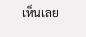เห็นเลย